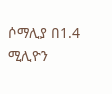ሶማሊያ በ1.4 ሚሊዮን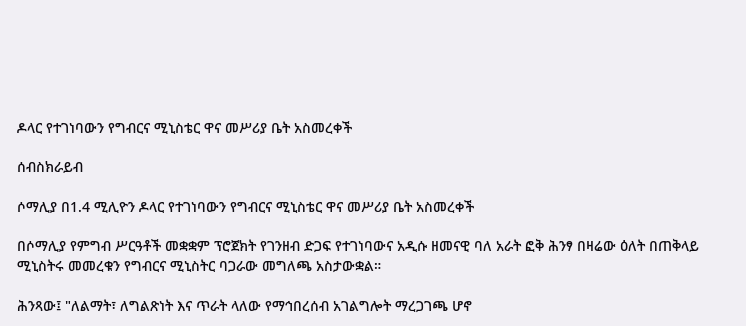ዶላር የተገነባውን የግብርና ሚኒስቴር ዋና መሥሪያ ቤት አስመረቀች

ሰብስክራይብ

ሶማሊያ በ1.4 ሚሊዮን ዶላር የተገነባውን የግብርና ሚኒስቴር ዋና መሥሪያ ቤት አስመረቀች

በሶማሊያ የምግብ ሥርዓቶች መቋቋም ፕሮጀክት የገንዘብ ድጋፍ የተገነባውና አዲሱ ዘመናዊ ባለ አራት ፎቅ ሕንፃ በዛሬው ዕለት በጠቅላይ ሚኒስትሩ መመረቁን የግብርና ሚኒስትር ባጋራው መግለጫ አስታውቋል።

ሕንጻው፤ "ለልማት፣ ለግልጽነት እና ጥራት ላለው የማኅበረሰብ አገልግሎት ማረጋገጫ ሆኖ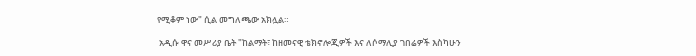የሚቆም ነው" ሲል መግለጫው አክሏል።

 አዲሱ ዋና መሥሪያ ቤት "ከልማት፣ ከዘመናዊ ቴክኖሎጂዎች እና ለሶማሊያ ገበሬዎች እስካሁን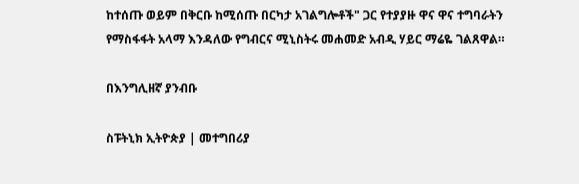ከተሰጡ ወይም በቅርቡ ከሚሰጡ በርካታ አገልግሎቶች" ጋር የተያያዙ ዋና ዋና ተግባራትን የማስፋፋት አላማ እንዳለው የግብርና ሚኒስትሩ መሐመድ አብዲ ሃይር ማሬዬ ገልጸዋል።

በእንግሊዘኛ ያንብቡ

ስፑትኒክ ኢትዮጵያ | መተግበሪያ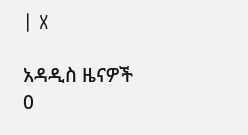| X

አዳዲስ ዜናዎች
0